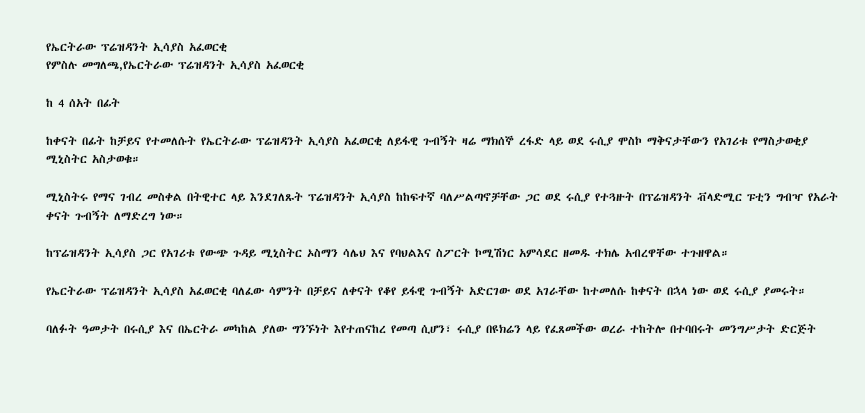የኤርትራው ፕሬዝዳንት ኢሳያስ አፈወርቂ
የምስሉ መግለጫ,የኤርትራው ፕሬዝዳንት ኢሳያስ አፈወርቂ

ከ 4 ሰአት በፊት

ከቀናት በፊት ከቻይና የተመለሱት የኤርትራው ፕሬዝዳንት ኢሳያስ አፈወርቂ ለይፋዊ ጉብኝት ዛሬ ማክሰኞ ረፋድ ላይ ወደ ሩሲያ ሞስኮ ማቅናታቸውን የአገሪቱ የማስታወቂያ ሚኒስትር አስታወቁ።

ሚኒስትሩ የማና ገብረ መስቀል በትዊተር ላይ እንደገለጹት ፕሬዝዳንት ኢሳያስ ከከፍተኛ ባለሥልጣኖቻቸው ጋር ወደ ሩሲያ የተጓዙት በፕሬዝዳንት ቭላድሚር ፑቲን ግብዣ የአራት ቀናት ጉብኝት ለማድረግ ነው።

ከፕሬዝዳንት ኢሳያስ ጋር የአገሪቱ የውጭ ጉዳይ ሚኒስትር ኦስማን ሳሌህ እና የባህልእና ስፖርት ኮሚሽነር አምሳደር ዘመዱ ተክሌ አብረዋቸው ተጉዘዋል።

የኤርትራው ፕሬዝዳንት ኢሳያስ አፈወርቂ ባለፈው ሳምንት በቻይና ለቀናት የቆየ ይፋዊ ጉብኝት አድርገው ወደ አገራቸው ከተመለሱ ከቀናት በኋላ ነው ወደ ሩሲያ ያመሩት።

ባለፉት ዓመታት በሩሲያ እና በኤርትራ መካከል ያለው ግንኙነት እየተጠናከረ የመጣ ሲሆን፣ ሩሲያ በዩክሬን ላይ የፈጸመችው ወረራ ተከትሎ በተባበሩት መንግሥታት ድርጅት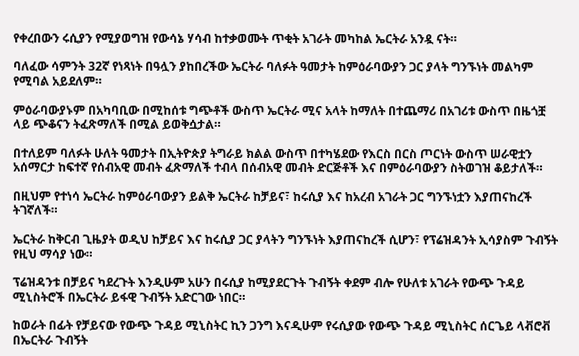የቀረበውን ሩሲያን የሚያወግዝ የውሳኔ ሃሳብ ከተቃወሙት ጥቂት አገራት መካከል ኤርትራ አንዷ ናት።

ባለፈው ሳምንት 32ኛ የነጻነት በዓሏን ያከበረችው ኤርትራ ባለፉት ዓመታት ከምዕራባውያን ጋር ያላት ግንኙነት መልካም የሚባል አይደለም።

ምዕራባውያኑም በአካባቢው በሚከሰቱ ግጭቶች ውስጥ ኤርትራ ሚና አላት ከማለት በተጨማሪ በአገሪቱ ውስጥ በዜጎቿ ላይ ጭቆናን ትፈጽማለች በሚል ይወቅሷታል።

በተለይም ባለፉት ሁለት ዓመታት በኢትዮጵያ ትግራይ ክልል ውስጥ በተካሄደው የእርስ በርስ ጦርነት ውስጥ ሠራዊቷን አሰማርታ ከፍተኛ የሰብአዊ መብት ፈጽማለች ተብላ በሰብአዊ መብት ድርጅቶች እና በምዕራባውያን ስትወገዝ ቆይታለች።

በዚህም የተነሳ ኤርትራ ከምዕራባውያን ይልቅ ኤርትራ ከቻይና፣ ከሩሲያ እና ከአረብ አገራት ጋር ግንኙነቷን እያጠናከረች ትገኛለች።

ኤርትራ ከቅርብ ጊዜያት ወዲህ ከቻይና እና ከሩሲያ ጋር ያላትን ግንኙነት እያጠናከረች ሲሆን፣ የፕሬዝዳንት ኢሳያስም ጉብኝት የዚህ ማሳያ ነው።

ፕሬዝዳንቱ በቻይና ካደረጉት እንዲሁም አሁን በሩሲያ ከሚያደርጉት ጉብኝት ቀደም ብሎ የሁለቱ አገራት የውጭ ጉዳይ ሚኒስትሮች በኤርትራ ይፋዊ ጉብኝት አድርገው ነበር።

ከወራት በፊት የቻይናው የውጭ ጉዳይ ሚኒስትር ኪን ጋንግ እናዲሁም የሩሲያው የውጭ ጉዳይ ሚኒስትር ሰርጌይ ላቭሮቭ በኤርትራ ጉብኝት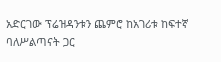አድርገው ፕሬዝዳንቱን ጨምሮ ከአገሪቱ ከፍተኛ ባለሥልጣናት ጋር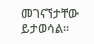መገናኘታቸው ይታወሳል።